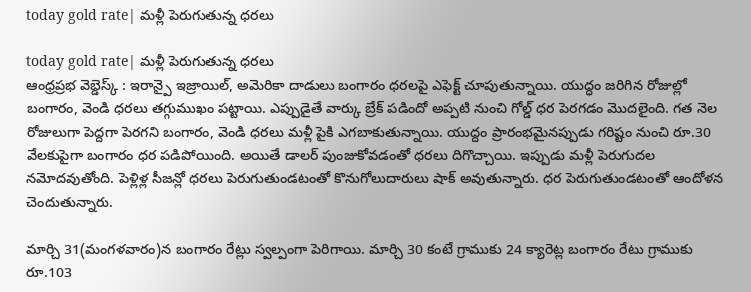today gold rate| మళ్లీ పెరుగుతున్న ధరలు

today gold rate| మళ్లీ పెరుగుతున్న ధరలు
ఆంధ్రప్రభ వెబ్డెస్క్ : ఇరాన్పై ఇజ్రాయిల్, అమెరికా దాడులు బంగారం ధరలపై ఎఫెక్ట్ చూపుతున్నాయి. యుద్ధం జరిగిన రోజుల్లో బంగారం, వెండి ధరలు తగ్గుముఖం పట్టాయి. ఎప్పుడైతే వార్కు బ్రేక్ పడిందో అప్పటి నుంచి గోల్డ్ ధర పెరగడం మొదలైంది. గత నెల రోజులుగా పెద్దగా పెరగని బంగారం, వెండి ధరలు మళ్లీ పైకి ఎగబాకుతున్నాయి. యుద్దం ప్రారంభమైనప్పుడు గరిష్టం నుంచి రూ.30 వేలకుపైగా బంగారం ధర పడిపోయింది. అయితే డాలర్ పుంజుకోవడంతో ధరలు దిగొచ్చాయి. ఇప్పుడు మళ్లీ పెరుగుదల నమోదవుతోంది. పెళ్లిళ్ల సీజన్లో ధరలు పెరుగుతుండటంతో కొనుగోలుదారులు షాక్ అవుతున్నారు. ధర పెరుగుతుండటంతో ఆందోళన చెందుతున్నారు.

మార్చి 31(మంగళవారం)న బంగారం రేట్లు స్వల్పంగా పెరిగాయి. మార్చి 30 కంటే గ్రాముకు 24 క్యారెట్ల బంగారం రేటు గ్రాముకు రూ.103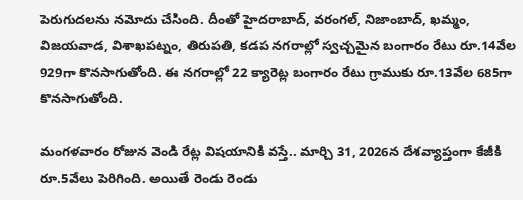పెరుగుదలను నమోదు చేసింది. దీంతో హైదరాబాద్, వరంగల్, నిజాంబాద్, ఖమ్మం, విజయవాడ, విశాఖపట్నం, తిరుపతి, కడప నగరాల్లో స్వచ్చమైన బంగారం రేటు రూ.14వేల 929గా కొనసాగుతోంది. ఈ నగరాల్లో 22 క్యారెట్ల బంగారం రేటు గ్రాముకు రూ.13వేల 685గా కొనసాగుతోంది.

మంగళవారం రోజున వెండి రేట్ల విషయానికి వస్తే.. మార్చి 31, 2026న దేశవ్యాప్తంగా కేజీకి రూ.5వేలు పెరిగింది. అయితే రెండు రెండు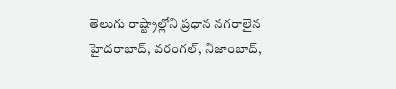తెలుగు రాష్ట్రాల్లోని ప్రధాన నగరాలైన హైదరాబాద్, వరంగల్, నిజాంబాద్,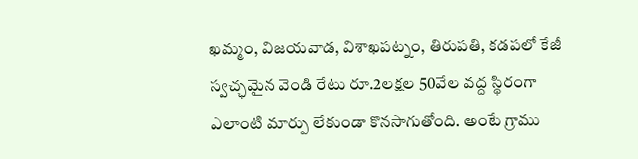ఖమ్మం, విజయవాడ, విశాఖపట్నం, తిరుపతి, కడపలో కేజీ స్వచ్ఛమైన వెండి రేటు రూ.2లక్షల 50వేల వద్ద స్థిరంగా ఎలాంటి మార్పు లేకుండా కొనసాగుతోంది. అంటే గ్రాము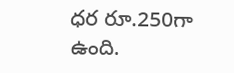ధర రూ.250గా ఉంది.